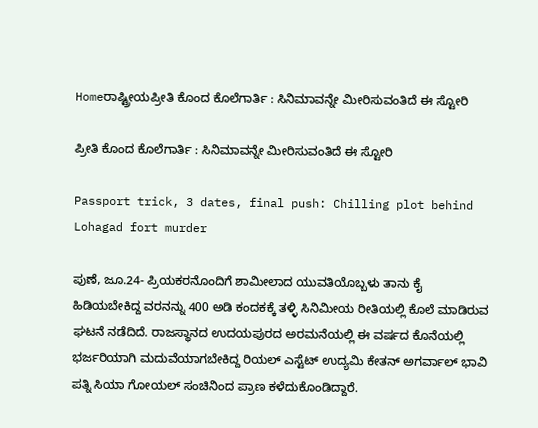Homeರಾಷ್ಟ್ರೀಯಪ್ರೀತಿ ಕೊಂದ ಕೊಲೆಗಾರ್ತಿ : ಸಿನಿಮಾವನ್ನೇ ಮೀರಿಸುವಂತಿದೆ ಈ ಸ್ಟೋರಿ

ಪ್ರೀತಿ ಕೊಂದ ಕೊಲೆಗಾರ್ತಿ : ಸಿನಿಮಾವನ್ನೇ ಮೀರಿಸುವಂತಿದೆ ಈ ಸ್ಟೋರಿ

Passport trick, 3 dates, final push: Chilling plot behind Lohagad fort murder

ಪುಣೆ, ಜೂ.24- ಪ್ರಿಯಕರನೊಂದಿಗೆ ಶಾಮೀಲಾದ ಯುವತಿಯೊಬ್ಬಳು ತಾನು ಕೈ ಹಿಡಿಯಬೇಕಿದ್ದ ವರನನ್ನು 400 ಅಡಿ ಕಂದಕಕ್ಕೆ ತಳ್ಳಿ ಸಿನಿಮೀಯ ರೀತಿಯಲ್ಲಿ ಕೊಲೆ ಮಾಡಿರುವ ಘಟನೆ ನಡೆದಿದೆ. ರಾಜಸ್ಥಾನದ ಉದಯಪುರದ ಅರಮನೆಯಲ್ಲಿ ಈ ವರ್ಷದ ಕೊನೆಯಲ್ಲಿ ಭರ್ಜರಿಯಾಗಿ ಮದುವೆಯಾಗಬೇಕಿದ್ದ ರಿಯಲ್‌ ಎಸ್ಟೆಟ್‌ ಉದ್ಯಮಿ ಕೇತನ್‌ ಅಗರ್ವಾಲ್‌ ಭಾವಿ ಪತ್ನಿ ಸಿಯಾ ಗೋಯಲ್‌‍ ಸಂಚಿನಿಂದ ಪ್ರಾಣ ಕಳೆದುಕೊಂಡಿದ್ದಾರೆ.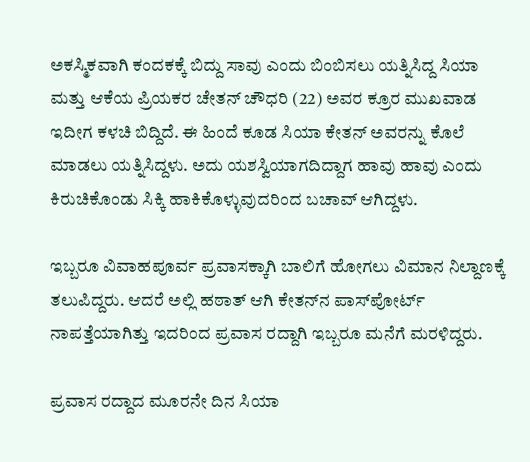ಅಕಸ್ಮಿಕವಾಗಿ ಕಂದಕಕ್ಕೆ ಬಿದ್ದು ಸಾವು ಎಂದು ಬಿಂಬಿಸಲು ಯತ್ನಿಸಿದ್ದ ಸಿಯಾ ಮತ್ತು ಆಕೆಯ ಪ್ರಿಯಕರ ಚೇತನ್‌ ಚೌಧರಿ (22) ಅವರ ಕ್ರೂರ ಮುಖವಾಡ ಇದೀಗ ಕಳಚಿ ಬಿದ್ದಿದೆ. ಈ ಹಿಂದೆ ಕೂಡ ಸಿಯಾ ಕೇತನ್‌ ಅವರನ್ನು ಕೊಲೆ ಮಾಡಲು ಯತ್ನಿಸಿದ್ದಳು. ಅದು ಯಶಸ್ವಿಯಾಗದಿದ್ದಾಗ ಹಾವು ಹಾವು ಎಂದು ಕಿರುಚಿಕೊಂಡು ಸಿಕ್ಕಿ ಹಾಕಿಕೊಳ್ಳುವುದರಿಂದ ಬಚಾವ್‌ ಆಗಿದ್ದಳು.

ಇಬ್ಬರೂ ವಿವಾಹಪೂರ್ವ ಪ್ರವಾಸಕ್ಕಾಗಿ ಬಾಲಿಗೆ ಹೋಗಲು ವಿಮಾನ ನಿಲ್ದಾಣಕ್ಕೆ ತಲುಪಿದ್ದರು. ಆದರೆ ಅಲ್ಲಿ ಹಠಾತ್‌ ಆಗಿ ಕೇತನ್‌ನ ಪಾಸ್‌‍ಪೋರ್ಟ್‌ ನಾಪತ್ತೆಯಾಗಿತ್ತು ಇದರಿಂದ ಪ್ರವಾಸ ರದ್ದಾಗಿ ಇಬ್ಬರೂ ಮನೆಗೆ ಮರಳಿದ್ದರು.

ಪ್ರವಾಸ ರದ್ದಾದ ಮೂರನೇ ದಿನ ಸಿಯಾ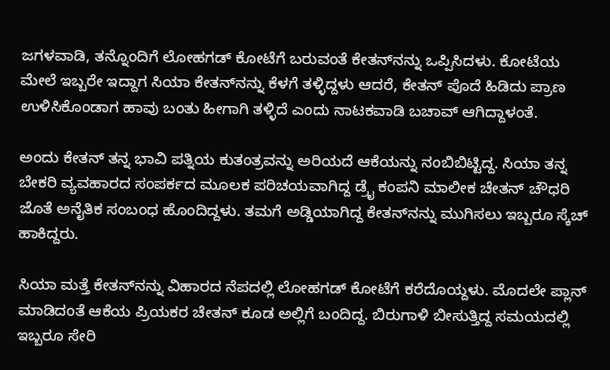ಜಗಳವಾಡಿ, ತನ್ನೊಂದಿಗೆ ಲೋಹಗಡ್‌ ಕೋಟೆಗೆ ಬರುವಂತೆ ಕೇತನ್‌ನನ್ನು ಒಪ್ಪಿಸಿದಳು. ಕೋಟೆಯ ಮೇಲೆ ಇಬ್ಬರೇ ಇದ್ದಾಗ ಸಿಯಾ ಕೇತನ್‌ನನ್ನು ಕೆಳಗೆ ತಳ್ಳಿದ್ದಳು ಆದರೆ, ಕೇತನ್‌ ಪೊದೆ ಹಿಡಿದು ಪ್ರಾಣ ಉಳಿಸಿಕೊಂಡಾಗ ಹಾವು ಬಂತು ಹೀಗಾಗಿ ತಳ್ಳಿದೆ ಎಂದು ನಾಟಕವಾಡಿ ಬಚಾವ್‌ ಆಗಿದ್ದಾಳಂತೆ.

ಅಂದು ಕೇತನ್‌ ತನ್ನ ಭಾವಿ ಪತ್ನಿಯ ಕುತಂತ್ರವನ್ನು ಅರಿಯದೆ ಆಕೆಯನ್ನು ನಂಬಿಬಿಟ್ಟಿದ್ದ. ಸಿಯಾ ತನ್ನ ಬೇಕರಿ ವ್ಯವಹಾರದ ಸಂಪರ್ಕದ ಮೂಲಕ ಪರಿಚಯವಾಗಿದ್ದ ಡ್ರೈ ಕಂಪನಿ ಮಾಲೀಕ ಚೇತನ್‌ ಚೌಧರಿ ಜೊತೆ ಅನೈತಿಕ ಸಂಬಂಧ ಹೊಂದಿದ್ದಳು. ತಮಗೆ ಅಡ್ಡಿಯಾಗಿದ್ದ ಕೇತನ್‌ನನ್ನು ಮುಗಿಸಲು ಇಬ್ಬರೂ ಸ್ಕೆಚ್‌ ಹಾಕಿದ್ದರು.

ಸಿಯಾ ಮತ್ತೆ ಕೇತನ್‌ನನ್ನು ವಿಹಾರದ ನೆಪದಲ್ಲಿ ಲೋಹಗಡ್‌ ಕೋಟೆಗೆ ಕರೆದೊಯ್ದಳು. ಮೊದಲೇ ಪ್ಲಾನ್‌ ಮಾಡಿದಂತೆ ಆಕೆಯ ಪ್ರಿಯಕರ ಚೇತನ್‌ ಕೂಡ ಅಲ್ಲಿಗೆ ಬಂದಿದ್ದ. ಬಿರುಗಾಳಿ ಬೀಸುತ್ತಿದ್ದ ಸಮಯದಲ್ಲಿ ಇಬ್ಬರೂ ಸೇರಿ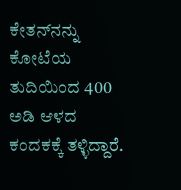ಕೇತನ್‌ನನ್ನು ಕೋಟೆಯ ತುದಿಯಿಂದ 400 ಅಡಿ ಆಳದ ಕಂದಕಕ್ಕೆ ತಳ್ಳಿದ್ದಾರೆ.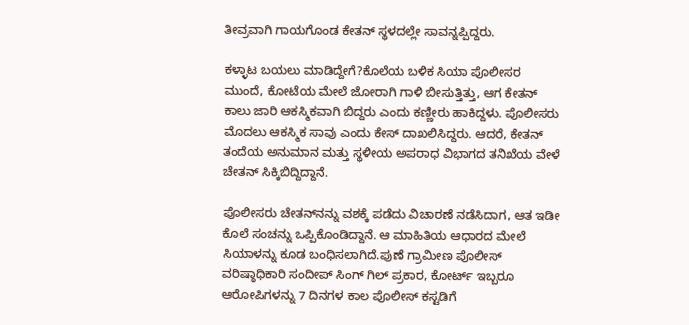ತೀವ್ರವಾಗಿ ಗಾಯಗೊಂಡ ಕೇತನ್‌ ಸ್ಥಳದಲ್ಲೇ ಸಾವನ್ನಪ್ಪಿದ್ದರು.

ಕಳ್ಳಾಟ ಬಯಲು ಮಾಡಿದ್ದೇಗೆ?ಕೊಲೆಯ ಬಳಿಕ ಸಿಯಾ ಪೊಲೀಸರ ಮುಂದೆ, ಕೋಟೆಯ ಮೇಲೆ ಜೋರಾಗಿ ಗಾಳಿ ಬೀಸುತ್ತಿತ್ತು, ಆಗ ಕೇತನ್‌ ಕಾಲು ಜಾರಿ ಆಕಸ್ಮಿಕವಾಗಿ ಬಿದ್ದರು ಎಂದು ಕಣ್ಣೀರು ಹಾಕಿದ್ದಳು. ಪೊಲೀಸರು ಮೊದಲು ಆಕಸ್ಮಿಕ ಸಾವು ಎಂದು ಕೇಸ್‌‍ ದಾಖಲಿಸಿದ್ದರು. ಆದರೆ, ಕೇತನ್‌ ತಂದೆಯ ಅನುಮಾನ ಮತ್ತು ಸ್ಥಳೀಯ ಅಪರಾಧ ವಿಭಾಗದ ತನಿಖೆಯ ವೇಳೆ ಚೇತನ್‌ ಸಿಕ್ಕಿಬಿದ್ದಿದ್ದಾನೆ.

ಪೊಲೀಸರು ಚೇತನ್‌ನನ್ನು ವಶಕ್ಕೆ ಪಡೆದು ವಿಚಾರಣೆ ನಡೆಸಿದಾಗ, ಆತ ಇಡೀ ಕೊಲೆ ಸಂಚನ್ನು ಒಪ್ಪಿಕೊಂಡಿದ್ದಾನೆ. ಆ ಮಾಹಿತಿಯ ಆಧಾರದ ಮೇಲೆ ಸಿಯಾಳನ್ನು ಕೂಡ ಬಂಧಿಸಲಾಗಿದೆ.ಪುಣೆ ಗ್ರಾಮೀಣ ಪೊಲೀಸ್‌‍ ವರಿಷ್ಠಾಧಿಕಾರಿ ಸಂದೀಪ್‌ ಸಿಂಗ್‌ ಗಿಲ್‌ ಪ್ರಕಾರ, ಕೋರ್ಟ್‌ ಇಬ್ಬರೂ ಆರೋಪಿಗಳನ್ನು 7 ದಿನಗಳ ಕಾಲ ಪೊಲೀಸ್‌‍ ಕಸ್ಟಡಿಗೆ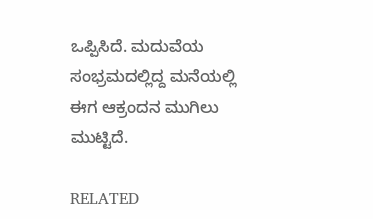ಒಪ್ಪಿಸಿದೆ. ಮದುವೆಯ ಸಂಭ್ರಮದಲ್ಲಿದ್ದ ಮನೆಯಲ್ಲಿ ಈಗ ಆಕ್ರಂದನ ಮುಗಿಲು ಮುಟ್ಟಿದೆ.

RELATED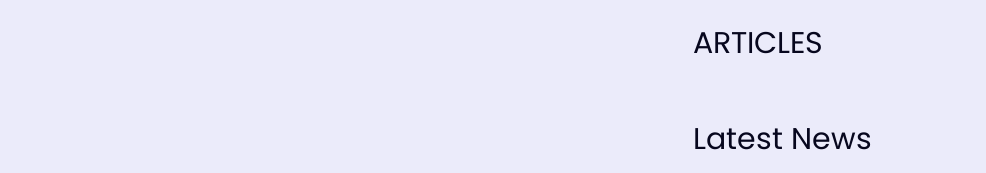ARTICLES

Latest News